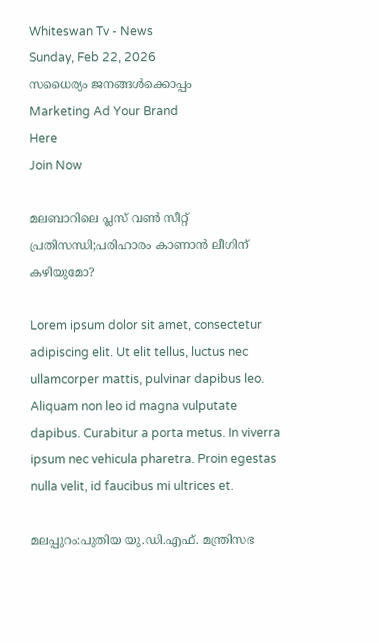Whiteswan Tv - News
Sunday, Feb 22, 2026
സധൈര്യം ജനങ്ങൾക്കൊപ്പം
Marketing Ad Your Brand
Here
Join Now

മലബാറിലെ പ്ലസ് വൺ സീറ്റ് പ്രതിസന്ധി;പരിഹാരം കാണാൻ ലീഗിന് കഴിയുമോ?

Lorem ipsum dolor sit amet, consectetur adipiscing elit. Ut elit tellus, luctus nec ullamcorper mattis, pulvinar dapibus leo. Aliquam non leo id magna vulputate dapibus. Curabitur a porta metus. In viverra ipsum nec vehicula pharetra. Proin egestas nulla velit, id faucibus mi ultrices et.

മലപ്പുറം:പുതിയ യു.ഡി.എഫ്. മന്ത്രിസഭ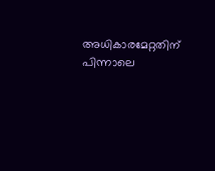അധികാരമേറ്റതിന് പിന്നാലെ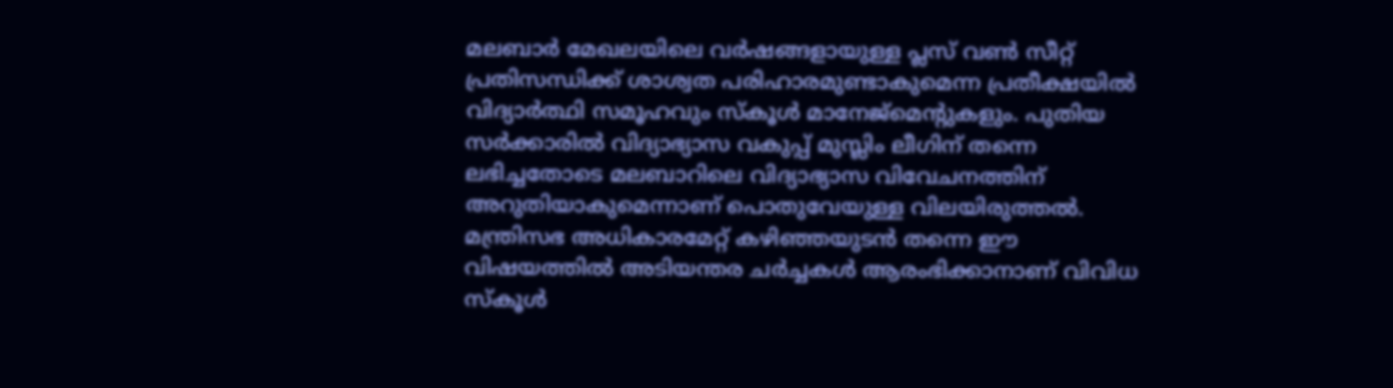മലബാർ മേഖലയിലെ വർഷങ്ങളായുള്ള പ്ലസ് വൺ സീറ്റ് പ്രതിസന്ധിക്ക് ശാശ്വത പരിഹാരമുണ്ടാകുമെന്ന പ്രതീക്ഷയിൽ വിദ്യാർത്ഥി സമൂഹവും സ്കൂൾ മാനേജ്മെന്റുകളും. പുതിയ സർക്കാരിൽ വിദ്യാഭ്യാസ വകുപ്പ് മുസ്ലിം ലീഗിന് തന്നെ ലഭിച്ചതോടെ മലബാറിലെ വിദ്യാഭ്യാസ വിവേചനത്തിന് അറുതിയാകുമെന്നാണ് പൊതുവേയുള്ള വിലയിരുത്തൽ. മന്ത്രിസഭ അധികാരമേറ്റ് കഴിഞ്ഞയുടൻ തന്നെ ഈ വിഷയത്തിൽ അടിയന്തര ചർച്ചകൾ ആരംഭിക്കാനാണ് വിവിധ സ്കൂൾ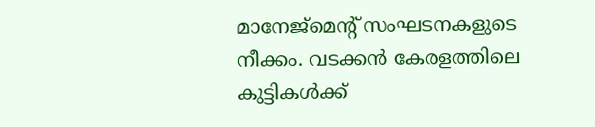മാനേജ്മെന്റ് സംഘടനകളുടെ നീക്കം. വടക്കൻ കേരളത്തിലെ കുട്ടികൾക്ക്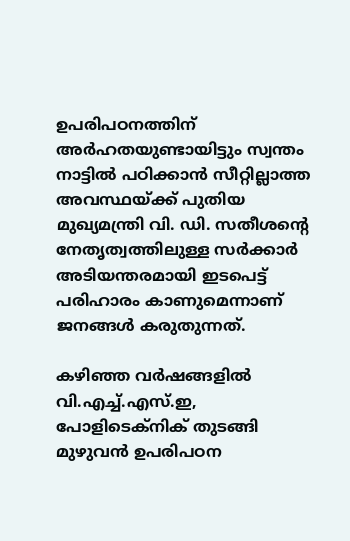ഉപരിപഠനത്തിന് അർഹതയുണ്ടായിട്ടും സ്വന്തം നാട്ടിൽ പഠിക്കാൻ സീറ്റില്ലാത്ത അവസ്ഥയ്ക്ക് പുതിയ മുഖ്യമന്ത്രി വി. ഡി. സതീശന്റെ നേതൃത്വത്തിലുള്ള സർക്കാർ അടിയന്തരമായി ഇടപെട്ട് പരിഹാരം കാണുമെന്നാണ് ജനങ്ങൾ കരുതുന്നത്.

കഴിഞ്ഞ വർഷങ്ങളിൽ വി.എച്ച്.എസ്.ഇ, പോളിടെക്നിക് തുടങ്ങി മുഴുവൻ ഉപരിപഠന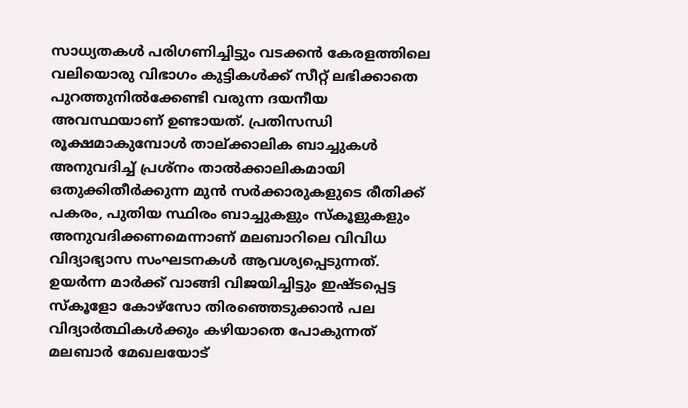സാധ്യതകൾ പരിഗണിച്ചിട്ടും വടക്കൻ കേരളത്തിലെ വലിയൊരു വിഭാഗം കുട്ടികൾക്ക് സീറ്റ് ലഭിക്കാതെ പുറത്തുനിൽക്കേണ്ടി വരുന്ന ദയനീയ അവസ്ഥയാണ് ഉണ്ടായത്. പ്രതിസന്ധി രൂക്ഷമാകുമ്പോൾ താല്ക്കാലിക ബാച്ചുകൾ അനുവദിച്ച് പ്രശ്നം താൽക്കാലികമായി ഒതുക്കിതീർക്കുന്ന മുൻ സർക്കാരുകളുടെ രീതിക്ക് പകരം, പുതിയ സ്ഥിരം ബാച്ചുകളും സ്കൂളുകളും അനുവദിക്കണമെന്നാണ് മലബാറിലെ വിവിധ വിദ്യാഭ്യാസ സംഘടനകൾ ആവശ്യപ്പെടുന്നത്. ഉയർന്ന മാർക്ക് വാങ്ങി വിജയിച്ചിട്ടും ഇഷ്ടപ്പെട്ട സ്കൂളോ കോഴ്സോ തിരഞ്ഞെടുക്കാൻ പല വിദ്യാർത്ഥികൾക്കും കഴിയാതെ പോകുന്നത് മലബാർ മേഖലയോട്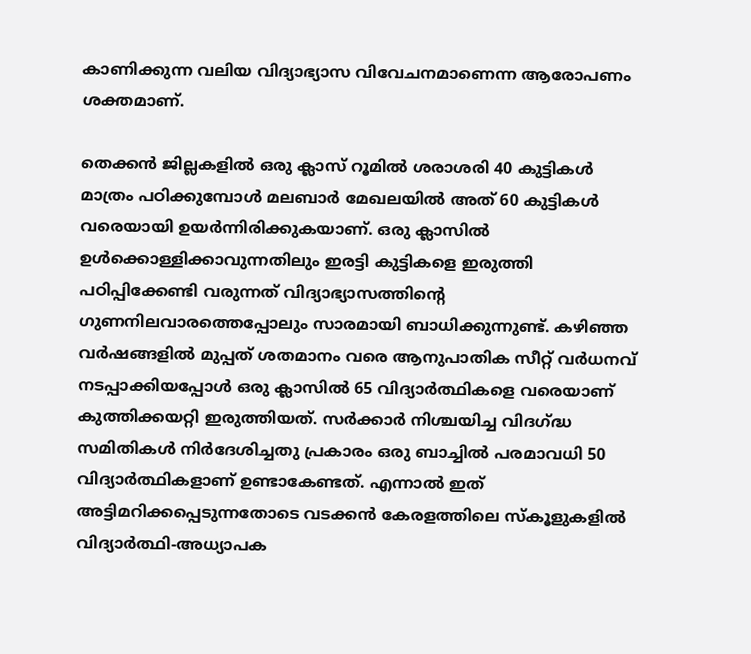കാണിക്കുന്ന വലിയ വിദ്യാഭ്യാസ വിവേചനമാണെന്ന ആരോപണം ശക്തമാണ്.

തെക്കൻ ജില്ലകളിൽ ഒരു ക്ലാസ് റൂമിൽ ശരാശരി 40 കുട്ടികൾ മാത്രം പഠിക്കുമ്പോൾ മലബാർ മേഖലയിൽ അത് 60 കുട്ടികൾ വരെയായി ഉയർന്നിരിക്കുകയാണ്. ഒരു ക്ലാസിൽ ഉൾക്കൊള്ളിക്കാവുന്നതിലും ഇരട്ടി കുട്ടികളെ ഇരുത്തി പഠിപ്പിക്കേണ്ടി വരുന്നത് വിദ്യാഭ്യാസത്തിന്റെ ഗുണനിലവാരത്തെപ്പോലും സാരമായി ബാധിക്കുന്നുണ്ട്. കഴിഞ്ഞ വർഷങ്ങളിൽ മുപ്പത് ശതമാനം വരെ ആനുപാതിക സീറ്റ് വർധനവ് നടപ്പാക്കിയപ്പോൾ ഒരു ക്ലാസിൽ 65 വിദ്യാർത്ഥികളെ വരെയാണ് കുത്തിക്കയറ്റി ഇരുത്തിയത്. സർക്കാർ നിശ്ചയിച്ച വിദഗ്ദ്ധ സമിതികൾ നിർദേശിച്ചതു പ്രകാരം ഒരു ബാച്ചിൽ പരമാവധി 50 വിദ്യാർത്ഥികളാണ് ഉണ്ടാകേണ്ടത്. എന്നാൽ ഇത് അട്ടിമറിക്കപ്പെടുന്നതോടെ വടക്കൻ കേരളത്തിലെ സ്കൂളുകളിൽ വിദ്യാർത്ഥി-അധ്യാപക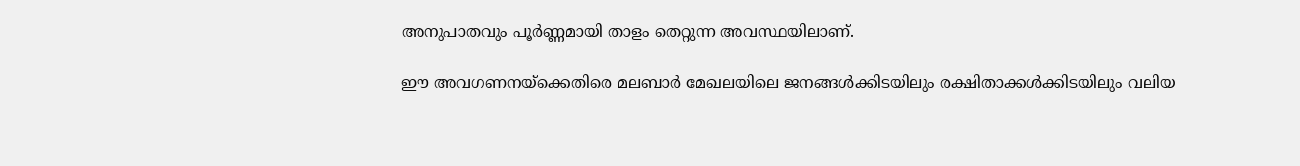അനുപാതവും പൂർണ്ണമായി താളം തെറ്റുന്ന അവസ്ഥയിലാണ്.

ഈ അവഗണനയ്ക്കെതിരെ മലബാർ മേഖലയിലെ ജനങ്ങൾക്കിടയിലും രക്ഷിതാക്കൾക്കിടയിലും വലിയ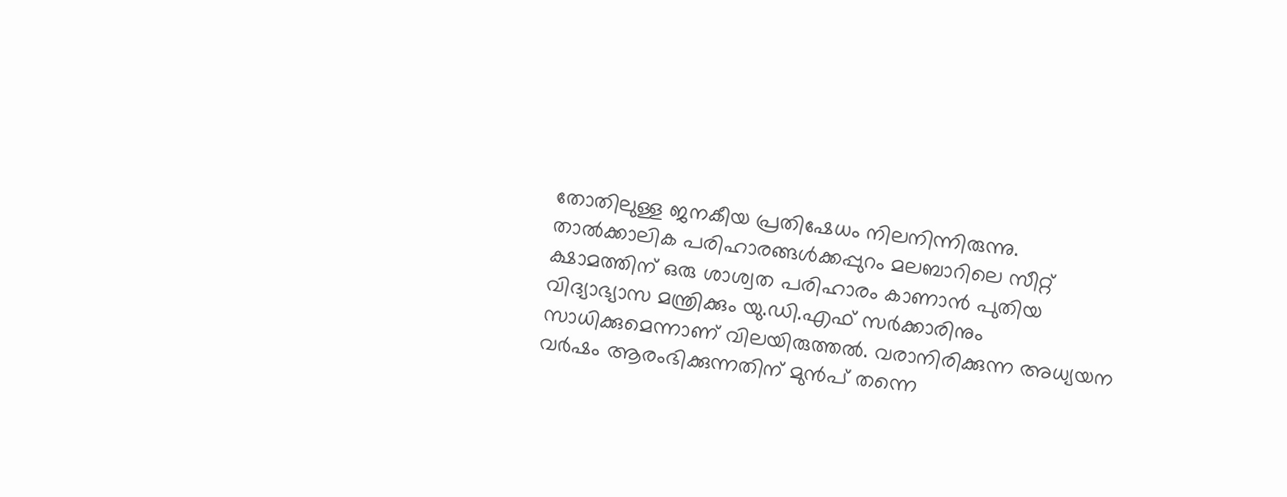തോതിലുള്ള ജനകീയ പ്രതിഷേധം നിലനിന്നിരുന്നു. താൽക്കാലിക പരിഹാരങ്ങൾക്കപ്പുറം മലബാറിലെ സീറ്റ് ക്ഷാമത്തിന് ഒരു ശാശ്വത പരിഹാരം കാണാൻ പുതിയ വിദ്യാഭ്യാസ മന്ത്രിക്കും യു.ഡി.എഫ് സർക്കാരിനും സാധിക്കുമെന്നാണ് വിലയിരുത്തൽ. വരാനിരിക്കുന്ന അധ്യയന വർഷം ആരംഭിക്കുന്നതിന് മുൻപ് തന്നെ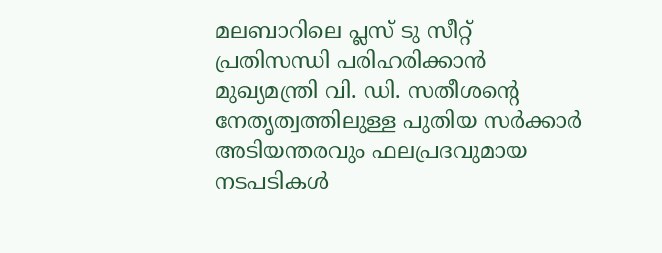മലബാറിലെ പ്ലസ് ടു സീറ്റ് പ്രതിസന്ധി പരിഹരിക്കാൻ മുഖ്യമന്ത്രി വി. ഡി. സതീശന്റെ നേതൃത്വത്തിലുള്ള പുതിയ സർക്കാർ അടിയന്തരവും ഫലപ്രദവുമായ നടപടികൾ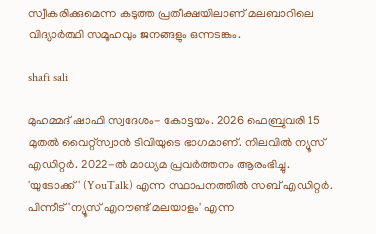സ്വീകരിക്കുമെന്ന കടുത്ത പ്രതീക്ഷയിലാണ് മലബാറിലെ വിദ്യാർത്ഥി സമൂഹവും ജനങ്ങളും ഒന്നടങ്കം.

shafi sali

മുഹമ്മദ് ഷാഫി സ്വദേശം- കോട്ടയം. 2026 ഫെബ്രുവരി 15 മുതൽ വൈറ്റ്‌സ്വാൻ ടിവിയുടെ ഭാഗമാണ്. നിലവിൽ ന്യൂസ് എഡിറ്റർ. 2022-ൽ മാധ്യമ പ്രവർത്തനം ആരംഭിച്ചു. 'യുടോക്ക്' (YouTalk) എന്ന സ്ഥാപനത്തിൽ സബ് എഡിറ്റർ. പിന്നീട് 'ന്യൂസ് എറൗണ്ട് മലയാളം' എന്ന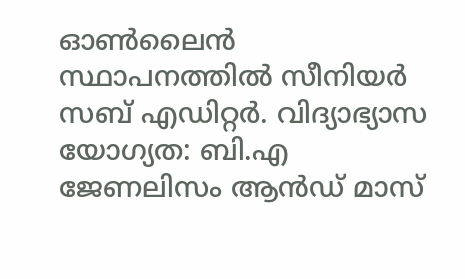ഓൺലൈൻ സ്ഥാപനത്തിൽ സീനിയർ സബ് എഡിറ്റർ. വിദ്യാഭ്യാസ യോഗ്യത: ബി.എ ജേണലിസം ആൻഡ് മാസ്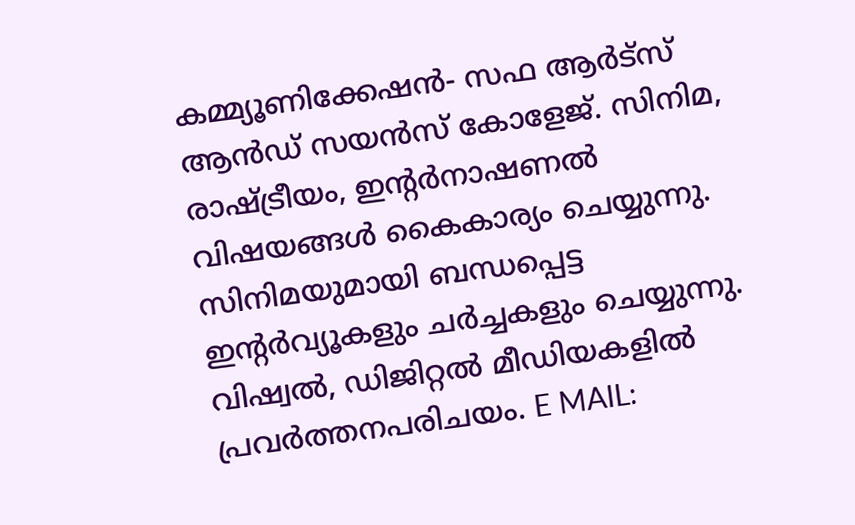കമ്മ്യൂണിക്കേഷൻ- സഫ ആർട്‌സ് ആൻഡ് സയൻസ് കോളേജ്. സിനിമ, രാഷ്ട്രീയം, ഇന്റർനാഷണൽ വിഷയങ്ങൾ കൈകാര്യം ചെയ്യുന്നു. സിനിമയുമായി ബന്ധപ്പെട്ട ഇന്റർവ്യൂകളും ചർച്ചകളും ചെയ്യുന്നു. വിഷ്വൽ, ഡിജിറ്റൽ മീഡിയകളിൽ പ്രവർത്തനപരിചയം. E MAIL: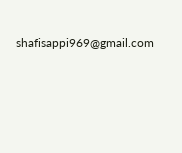shafisappi969@gmail.com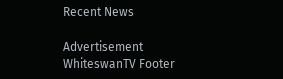Recent News

Advertisement
WhiteswanTV Footer